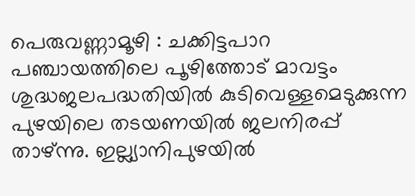പെരുവണ്ണാമൂഴി : ചക്കിട്ടപാറ പഞ്ചായത്തിലെ പൂഴിത്തോട് മാവട്ടം ശുദ്ധജലപദ്ധതിയിൽ കുടിവെള്ളമെടുക്കുന്ന പുഴയിലെ തടയണയിൽ ജലനിരപ്പ് താഴ്ന്നു. ഇല്ല്യാനിപുഴയിൽ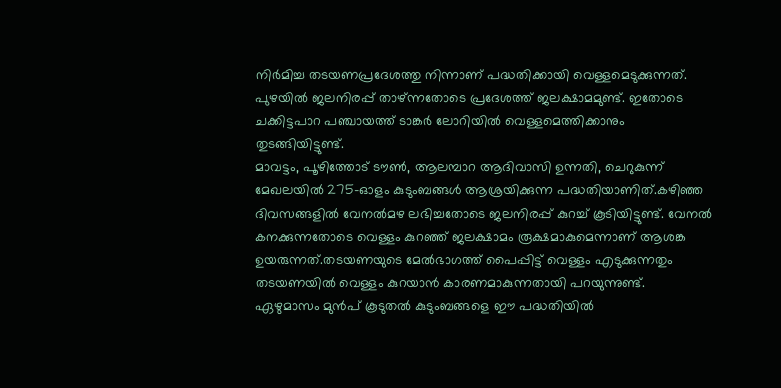നിർമിച്ച തടയണപ്രദേശത്തു നിന്നാണ് പദ്ധതിക്കായി വെള്ളമെടുക്കുന്നത്. പുഴയിൽ ജലനിരപ്പ് താഴ്ന്നതോടെ പ്രദേശത്ത് ജലക്ഷാമമുണ്ട്. ഇതോടെ ചക്കിട്ടപാറ പഞ്ചായത്ത് ടാങ്കർ ലോറിയിൽ വെള്ളമെത്തിക്കാനും തുടങ്ങിയിട്ടുണ്ട്.
മാവട്ടം, പൂഴിത്തോട് ടൗൺ, ആലമ്പാറ ആദിവാസി ഉന്നതി, ചെറുകുന്ന് മേഖലയിൽ 275-ഓളം കുടുംബങ്ങൾ ആശ്രയിക്കുന്ന പദ്ധതിയാണിത്.കഴിഞ്ഞ ദിവസങ്ങളിൽ വേനൽമഴ ലഭിച്ചതോടെ ജലനിരപ്പ് കുറച്ച് കൂടിയിട്ടുണ്ട്. വേനൽ കനക്കുന്നതോടെ വെള്ളം കുറഞ്ഞ് ജലക്ഷാമം രൂക്ഷമാകുമെന്നാണ് ആശങ്ക ഉയരുന്നത്.തടയണയുടെ മേൽഭാഗത്ത് പൈപ്പിട്ട് വെള്ളം എടുക്കുന്നതും തടയണയിൽ വെള്ളം കുറയാൻ കാരണമാകുന്നതായി പറയുന്നുണ്ട്. ഏഴുമാസം മുൻപ് കൂടുതൽ കുടുംബങ്ങളെ ഈ പദ്ധതിയിൽ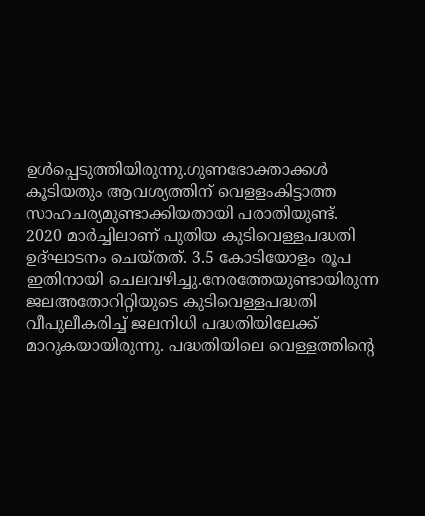ഉൾപ്പെടുത്തിയിരുന്നു.ഗുണഭോക്താക്കൾ കൂടിയതും ആവശ്യത്തിന് വെളളംകിട്ടാത്ത സാഹചര്യമുണ്ടാക്കിയതായി പരാതിയുണ്ട്.
2020 മാർച്ചിലാണ് പുതിയ കുടിവെള്ളപദ്ധതി ഉദ്ഘാടനം ചെയ്തത്. 3.5 കോടിയോളം രൂപ ഇതിനായി ചെലവഴിച്ചു.നേരത്തേയുണ്ടായിരുന്ന ജലഅതോറിറ്റിയുടെ കുടിവെള്ളപദ്ധതി വീപുലീകരിച്ച് ജലനിധി പദ്ധതിയിലേക്ക് മാറുകയായിരുന്നു. പദ്ധതിയിലെ വെള്ളത്തിന്റെ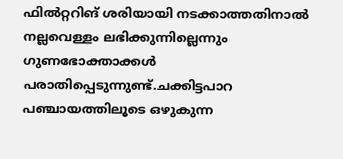ഫിൽറ്ററിങ് ശരിയായി നടക്കാത്തതിനാൽ നല്ലവെള്ളം ലഭിക്കുന്നില്ലെന്നും ഗുണഭോക്താക്കൾ പരാതിപ്പെടുന്നുണ്ട്.ചക്കിട്ടപാറ പഞ്ചായത്തിലൂടെ ഒഴുകുന്ന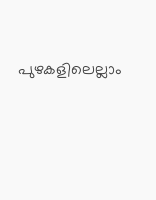പുഴകളിലെല്ലാം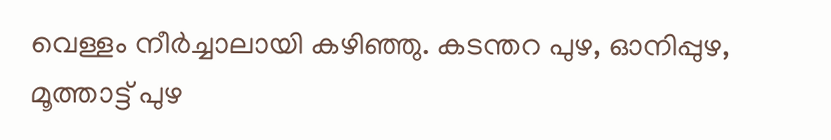വെള്ളം നീർച്ചാലായി കഴിഞ്ഞു. കടന്തറ പുഴ, ഓനിപ്പുഴ, മൂത്താട്ട് പുഴ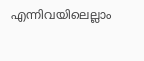എന്നിവയിലെല്ലാം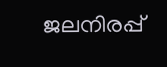ജലനിരപ്പ്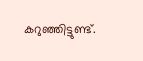കറുഞ്ഞിട്ടുണ്ട്.